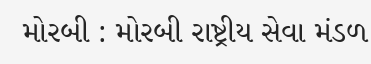મોરબી : મોરબી રાષ્ટ્રીય સેવા મંડળ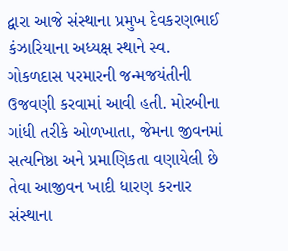દ્વારા આજે સંસ્થાના પ્રમુખ દેવકરણભાઈ કંઝારિયાના અધ્યક્ષ સ્થાને સ્વ. ગોકળદાસ પરમારની જન્મજયંતીની ઉજવણી કરવામાં આવી હતી. મોરબીના ગાંધી તરીકે ઓળખાતા, જેમના જીવનમાં સત્યનિષ્ઠા અને પ્રમાણિકતા વણાયેલી છે તેવા આજીવન ખાદી ધારણ કરનાર સંસ્થાના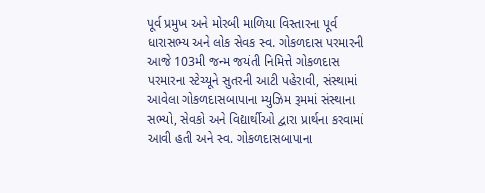પૂર્વ પ્રમુખ અને મોરબી માળિયા વિસ્તારના પૂર્વ ધારાસભ્ય અને લોક સેવક સ્વ. ગોકળદાસ પરમારની આજે 103મી જન્મ જયંતી નિમિત્તે ગોકળદાસ પરમારના સ્ટેચ્યૂને સુતરની આટી પહેરાવી, સંસ્થામાં આવેલા ગોકળદાસબાપાના મ્યુઝિમ રૂમમાં સંસ્થાના સભ્યો, સેવકો અને વિદ્યાર્થીઓ દ્વારા પ્રાર્થના કરવામાં આવી હતી અને સ્વ. ગોકળદાસબાપાના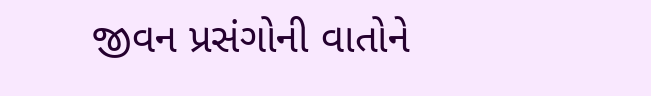જીવન પ્રસંગોની વાતોને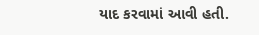યાદ કરવામાં આવી હતી.